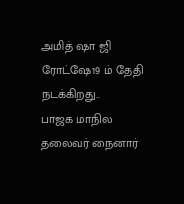அமித் ஷா ஜி ரோட்ஷே19 ம் தேதி நடக்கிறது..
பாஜக மாநில தலைவர் நைனார்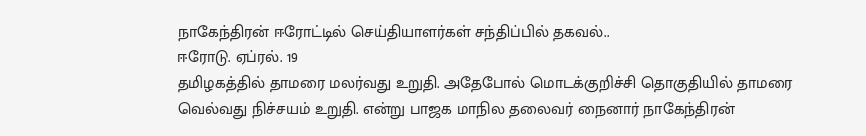நாகேந்திரன் ஈரோட்டில் செய்தியாளர்கள் சந்திப்பில் தகவல்..
ஈரோடு. ஏப்ரல். 19
தமிழகத்தில் தாமரை மலர்வது உறுதி. அதேபோல் மொடக்குறிச்சி தொகுதியில் தாமரை வெல்வது நிச்சயம் உறுதி. என்று பாஜக மாநில தலைவர் நைனார் நாகேந்திரன்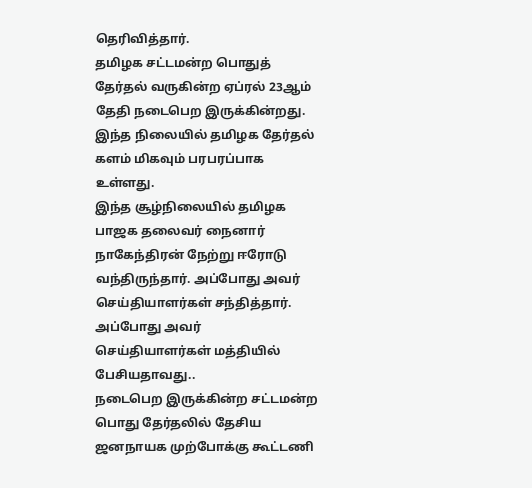தெரிவித்தார்.
தமிழக சட்டமன்ற பொதுத் தேர்தல் வருகின்ற ஏப்ரல் 23ஆம் தேதி நடைபெற இருக்கின்றது. இந்த நிலையில் தமிழக தேர்தல் களம் மிகவும் பரபரப்பாக உள்ளது.
இந்த சூழ்நிலையில் தமிழக பாஜக தலைவர் நைனார் நாகேந்திரன் நேற்று ஈரோடு வந்திருந்தார். அப்போது அவர் செய்தியாளர்கள் சந்தித்தார்.
அப்போது அவர் செய்தியாளர்கள் மத்தியில் பேசியதாவது..
நடைபெற இருக்கின்ற சட்டமன்ற பொது தேர்தலில் தேசிய ஜனநாயக முற்போக்கு கூட்டணி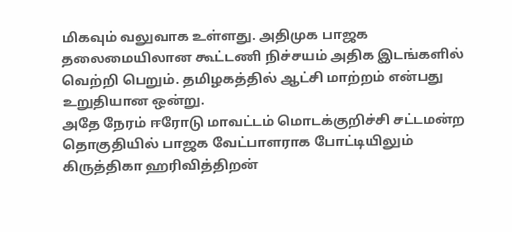மிகவும் வலுவாக உள்ளது. அதிமுக பாஜக தலைமையிலான கூட்டணி நிச்சயம் அதிக இடங்களில் வெற்றி பெறும். தமிழகத்தில் ஆட்சி மாற்றம் என்பது உறுதியான ஒன்று.
அதே நேரம் ஈரோடு மாவட்டம் மொடக்குறிச்சி சட்டமன்ற தொகுதியில் பாஜக வேட்பாளராக போட்டியிலும் கிருத்திகா ஹரிவித்திறன்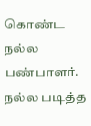கொண்ட நல்ல பண்பாளர். நல்ல படித்த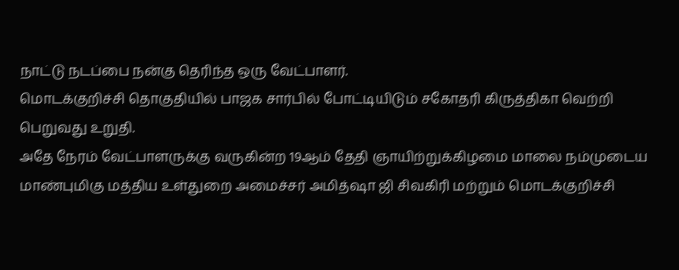நாட்டு நடப்பை நன்கு தெரிந்த ஒரு வேட்பாளர்.
மொடக்குறிச்சி தொகுதியில் பாஜக சார்பில் போட்டியிடும் சகோதரி கிருத்திகா வெற்றி பெறுவது உறுதி.
அதே நேரம் வேட்பாளருக்கு வருகின்ற 19ஆம் தேதி ஞாயிற்றுக்கிழமை மாலை நம்முடைய மாண்புமிகு மத்திய உள்துறை அமைச்சர் அமித்ஷா ஜி சிவகிரி மற்றும் மொடக்குறிச்சி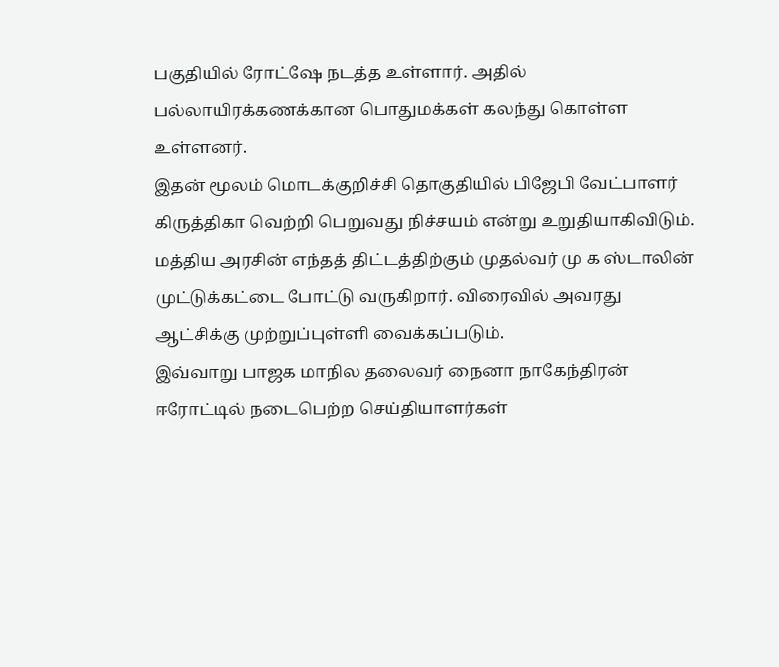பகுதியில் ரோட்ஷே நடத்த உள்ளார். அதில் பல்லாயிரக்கணக்கான பொதுமக்கள் கலந்து கொள்ள உள்ளனர்.
இதன் மூலம் மொடக்குறிச்சி தொகுதியில் பிஜேபி வேட்பாளர் கிருத்திகா வெற்றி பெறுவது நிச்சயம் என்று உறுதியாகிவிடும்.
மத்திய அரசின் எந்தத் திட்டத்திற்கும் முதல்வர் மு க ஸ்டாலின் முட்டுக்கட்டை போட்டு வருகிறார். விரைவில் அவரது ஆட்சிக்கு முற்றுப்புள்ளி வைக்கப்படும்.
இவ்வாறு பாஜக மாநில தலைவர் நைனா நாகேந்திரன் ஈரோட்டில் நடைபெற்ற செய்தியாளர்கள்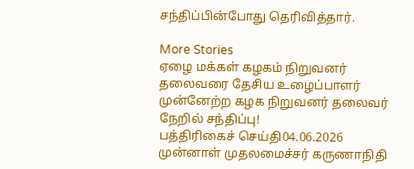சந்திப்பின்போது தெரிவித்தார்.

More Stories
ஏழை மக்கள் கழகம் நிறுவனர் தலைவரை தேசிய உழைப்பாளர் முன்னேற்ற கழக நிறுவனர் தலைவர் நேறில் சந்திப்பு!
பத்திரிகைச் செய்தி04.06.2026
முன்னாள் முதலமைச்சர் கருணாநிதி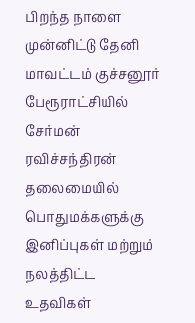பிறந்த நாளை முன்னிட்டு தேனி மாவட்டம் குச்சனூர் பேரூராட்சியில் சேர்மன் ரவிச்சந்திரன் தலைமையில் பொதுமக்களுக்கு இனிப்புகள் மற்றும் நலத்திட்ட உதவிகள்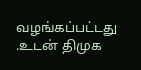வழங்கப்பட்டது .உடன் திமுக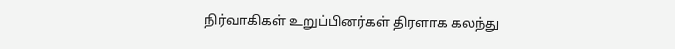நிர்வாகிகள் உறுப்பினர்கள் திரளாக கலந்து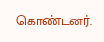கொண்டனர்.